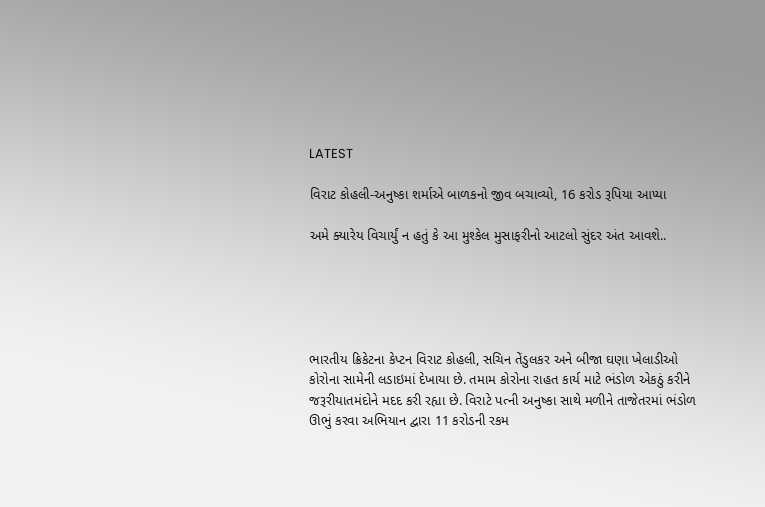LATEST

વિરાટ કોહલી-અનુષ્કા શર્માએ બાળકનો જીવ બચાવ્યો, 16 કરોડ રૂપિયા આપ્યા

અમે ક્યારેય વિચાર્યું ન હતું કે આ મુશ્કેલ મુસાફરીનો આટલો સુંદર અંત આવશે..





ભારતીય ક્રિકેટના કેપ્ટન વિરાટ કોહલી, સચિન તેંડુલકર અને બીજા ઘણા ખેલાડીઓ કોરોના સામેની લડાઇમાં દેખાયા છે. તમામ કોરોના રાહત કાર્ય માટે ભંડોળ એકઠું કરીને જરૂરીયાતમંદોને મદદ કરી રહ્યા છે. વિરાટે પત્ની અનુષ્કા સાથે મળીને તાજેતરમાં ભંડોળ ઊભું કરવા અભિયાન દ્વારા 11 કરોડની રકમ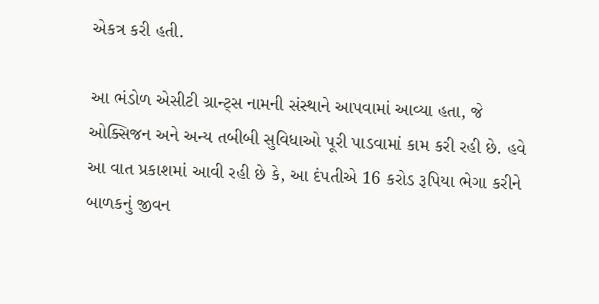એકત્ર કરી હતી.

આ ભંડોળ એસીટી ગ્રાન્ટ્સ નામની સંસ્થાને આપવામાં આવ્યા હતા, જે ઓક્સિજન અને અન્ય તબીબી સુવિધાઓ પૂરી પાડવામાં કામ કરી રહી છે. હવે આ વાત પ્રકાશમાં આવી રહી છે કે, આ દંપતીએ 16 કરોડ રૂપિયા ભેગા કરીને બાળકનું જીવન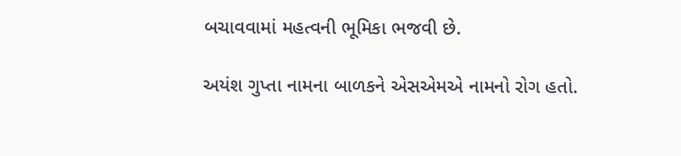બચાવવામાં મહત્વની ભૂમિકા ભજવી છે.

અયંશ ગુપ્તા નામના બાળકને એસએમએ નામનો રોગ હતો.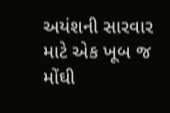અયંશની સારવાર માટે એક ખૂબ જ મોંઘી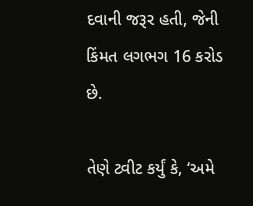દવાની જરૂર હતી, જેની કિંમત લગભગ 16 કરોડ છે.

તેણે ટ્વીટ કર્યું કે, ‘અમે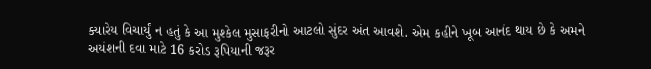ક્યારેય વિચાર્યું ન હતું કે આ મુશ્કેલ મુસાફરીનો આટલો સુંદર અંત આવશે. એમ કહીને ખૂબ આનંદ થાય છે કે અમને અયંશની દવા માટે 16 કરોડ રૂપિયાની જરૂર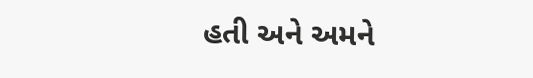હતી અને અમને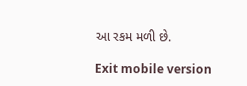આ રકમ મળી છે.

Exit mobile version